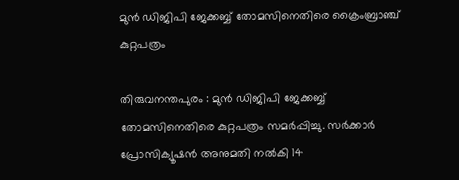മുന്‍ ഡിജിപി ജേക്കബ്ബ്‌ തോമസിനെതിരെ ക്രൈംബ്രാഞ്ച്‌ കുറ്റപത്രം

തിരുവനന്തപുരം : മുന്‍ ഡിജിപി ജേക്കബ്ബ്‌ തോമസിനെതിരെ കുറ്റപത്രം സമര്‍പ്പിച്ചു. സര്‍ക്കാര്‍ പ്രോസിക്യൂഷന്‍ അനുമതി നല്‍കി 14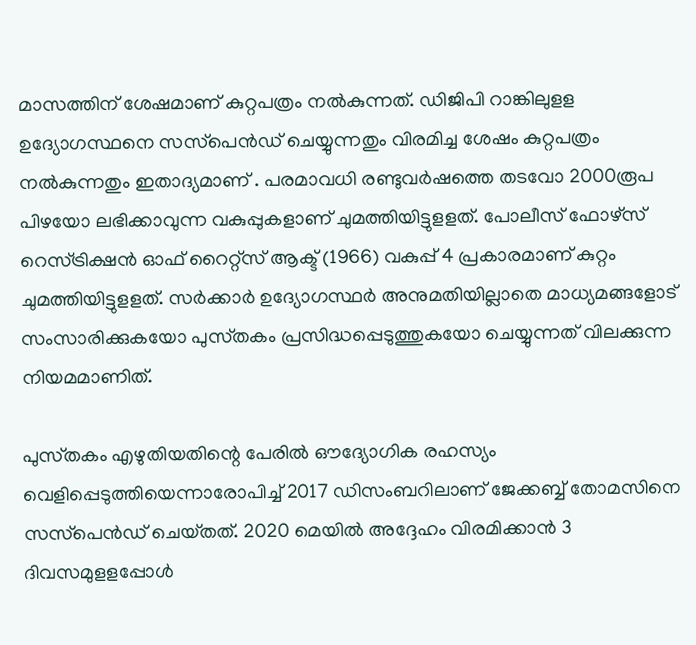മാസത്തിന്‌ ശേഷമാണ്‌ കുറ്റപത്രം നല്‍കുന്നത്‌. ഡിജിപി റാങ്കിലുളള ഉദ്യോഗസ്ഥനെ സസ്‌പെന്‍ഡ്‌ ചെയ്യുന്നതും വിരമിച്ച ശേഷം കുറ്റപത്രം നല്‍കുന്നതും ഇതാദ്യമാണ്‌ . പരമാവധി രണ്ടുവര്‍ഷത്തെ തടവോ 2000രൂപ പിഴയോ ലഭിക്കാവുന്ന വകുപ്പുകളാണ് ചുമത്തിയിട്ടുളളത്‌. പോലീസ്‌ ഫോഴ്‌സ്‌ റെസ്‌ട്രിക്ഷന്‍ ഓഫ്‌ റൈറ്റ്‌സ്‌ ആക്ട്‌ (1966) വകുപ്പ്‌ 4 പ്രകാരമാണ്‌ കുറ്റം ചുമത്തിയിട്ടുളളത്‌. സര്‍ക്കാര്‍ ഉദ്യോഗസ്ഥര്‍ അനുമതിയില്ലാതെ മാധ്യമങ്ങളോട്‌ സംസാരിക്കുകയോ പുസ്‌തകം പ്രസിദ്ധപ്പെടുത്തുകയോ ചെയ്യുന്നത്‌ വിലക്കുന്ന നിയമമാണിത്‌.

പുസ്‌തകം എഴുതിയതിന്റെ പേരില്‍ ഔദ്യോഗിക രഹസ്യം വെളിപ്പെടുത്തിയെന്നാരോപിച്ച്‌ 2017 ഡിസംബറിലാണ്‌ ജേക്കബ്ബ്‌ തോമസിനെ സസ്‌പെന്‍ഡ്‌ ചെയ്‌തത്‌. 2020 മെയില്‍ അദ്ദേഹം വിരമിക്കാന്‍ 3 ദിവസമുളളപ്പോള്‍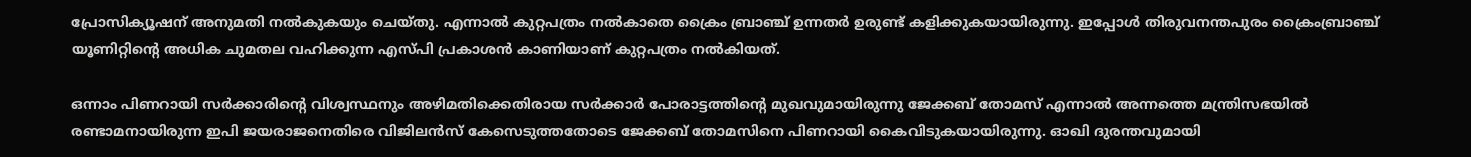പ്രോസിക്യൂഷന്‌ അനുമതി നല്‍കുകയും ചെയ്‌തു. എന്നാല്‍ കുറ്റപത്രം നല്‍കാതെ ക്രൈം ബ്രാഞ്ച്‌ ഉന്നതര്‍ ഉരുണ്ട്‌ കളിക്കുകയായിരുന്നു. ഇപ്പോള്‍ തിരുവനന്തപുരം ക്രൈംബ്രാഞ്ച്‌ യൂണിറ്റിന്റെ അധിക ചുമതല വഹിക്കുന്ന എസ്‌പി പ്രകാശന്‍ കാണിയാണ്‌ കുറ്റപത്രം നല്‍കിയത്‌.

ഒന്നാം പിണറായി സര്‍ക്കാരിന്റെ വിശ്വസ്ഥനും അഴിമതിക്കെതിരായ സര്‍ക്കാര്‍ പോരാട്ടത്തിന്റെ മുഖവുമായിരുന്നു ജേക്കബ്‌ തോമസ് എന്നാല്‍ അന്നത്തെ മന്ത്രിസഭയില്‍ രണ്ടാമനായിരുന്ന ഇപി ജയരാജനെതിരെ വിജിലന്‍സ്‌ കേസെടുത്തതോടെ ജേക്കബ്‌ തോമസിനെ പിണറായി കൈവിടുകയായിരുന്നു. ഓഖി ദുരന്തവുമായി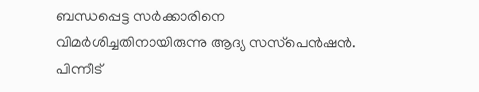ബന്ധപ്പെട്ട സര്‍ക്കാരിനെ വിമര്‍ശിച്ചതിനായിരുന്നു ആദ്യ സസ്‌പെന്‍ഷന്‍. പിന്നീട്‌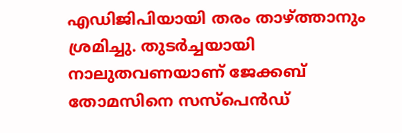എഡിജിപിയായി തരം താഴ്‌ത്താനും ശ്രമിച്ചു. തുടര്‍ച്ചയായി നാലുതവണയാണ്‌ ജേക്കബ്‌ തോമസിനെ സസ്‌പെന്‍ഡ്‌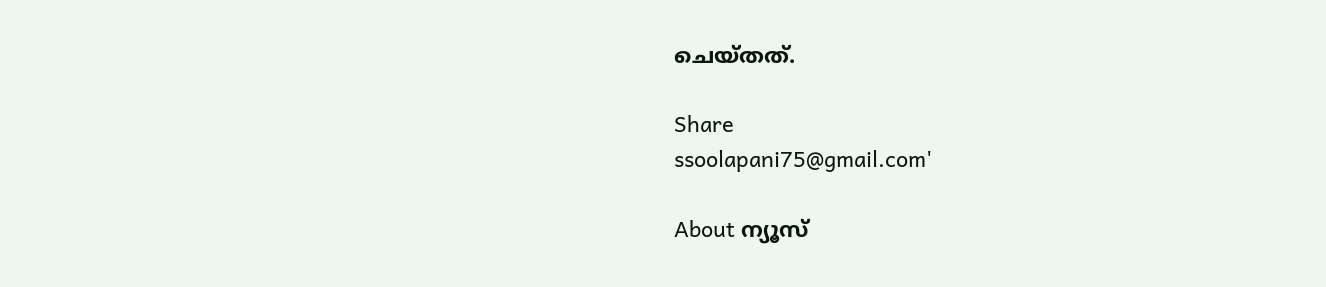ചെയ്‌തത്‌.

Share
ssoolapani75@gmail.com'

About ന്യൂസ്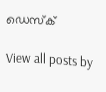ഡെസ്ക്

View all posts by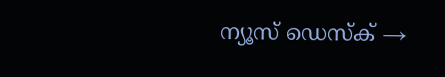ന്യൂസ് ഡെസ്ക് →